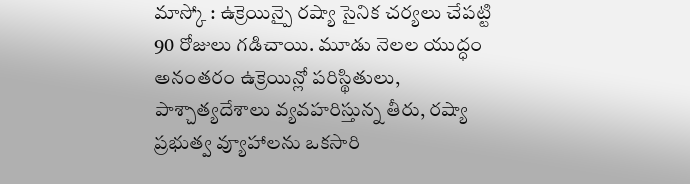మాస్కో : ఉక్రెయిన్పై రష్యా సైనిక చర్యలు చేపట్టి 90 రోజులు గడిచాయి. మూడు నెలల యుద్ధం అనంతరం ఉక్రెయిన్లో పరిస్థితులు, పాశ్చాత్యదేశాలు వ్యవహరిస్తున్న తీరు, రష్యా ప్రభుత్వ వ్యూహాలను ఒకసారి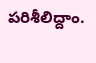పరిశీలిద్దాం.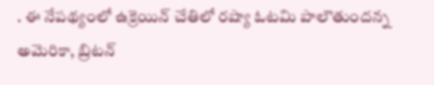. ఈ నేపథ్యంలో ఉక్రెయిన్ చేతిలో రష్యా ఓటమి పాలౌతుందన్న అమెరికా, బ్రిటన్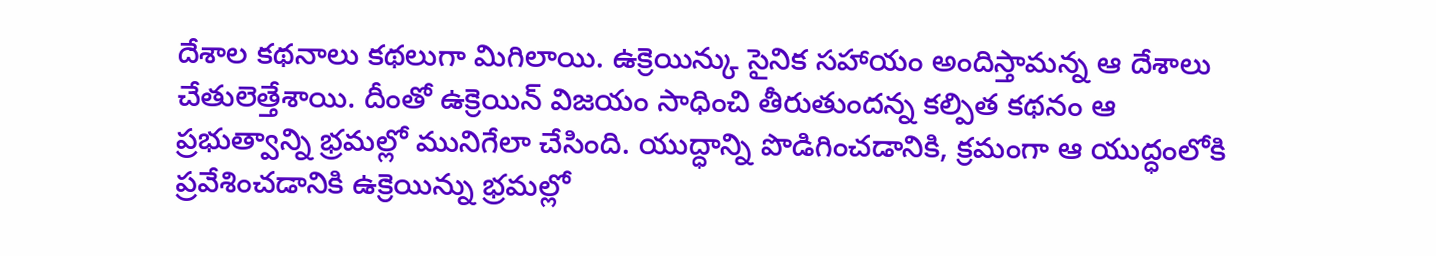దేశాల కథనాలు కథలుగా మిగిలాయి. ఉక్రెయిన్కు సైనిక సహాయం అందిస్తామన్న ఆ దేశాలు చేతులెత్తేశాయి. దీంతో ఉక్రెయిన్ విజయం సాధించి తీరుతుందన్న కల్పిత కథనం ఆ ప్రభుత్వాన్ని భ్రమల్లో మునిగేలా చేసింది. యుద్ధాన్ని పొడిగించడానికి, క్రమంగా ఆ యుద్ధంలోకి ప్రవేశించడానికి ఉక్రెయిన్ను భ్రమల్లో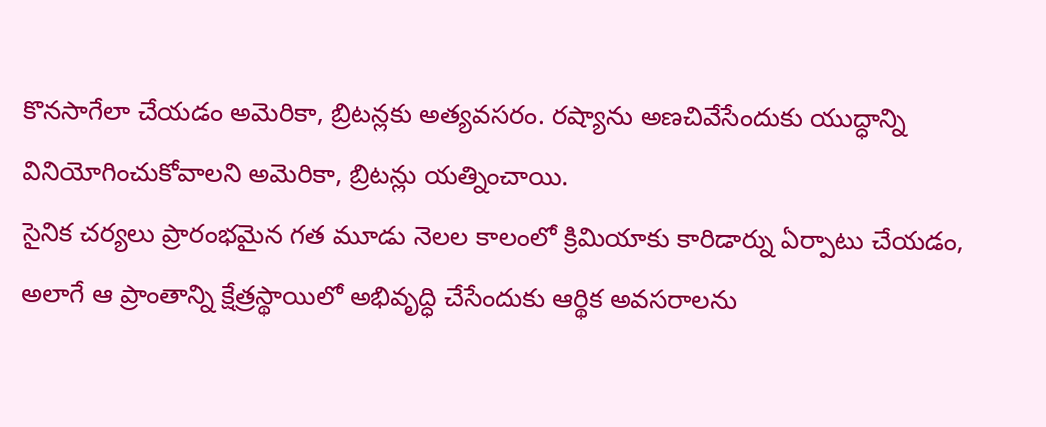కొనసాగేలా చేయడం అమెరికా, బ్రిటన్లకు అత్యవసరం. రష్యాను అణచివేసేందుకు యుద్ధాన్ని వినియోగించుకోవాలని అమెరికా, బ్రిటన్లు యత్నించాయి.
సైనిక చర్యలు ప్రారంభమైన గత మూడు నెలల కాలంలో క్రిమియాకు కారిడార్ను ఏర్పాటు చేయడం, అలాగే ఆ ప్రాంతాన్ని క్షేత్రస్థాయిలో అభివృద్ధి చేసేందుకు ఆర్థిక అవసరాలను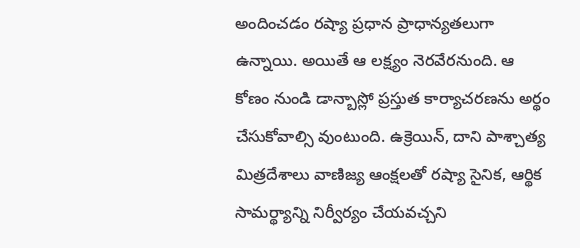అందించడం రష్యా ప్రధాన ప్రాధాన్యతలుగా ఉన్నాయి. అయితే ఆ లక్ష్యం నెరవేరనుంది. ఆ కోణం నుండి డాన్బాస్లో ప్రస్తుత కార్యాచరణను అర్థం చేసుకోవాల్సి వుంటుంది. ఉక్రెయిన్, దాని పాశ్చాత్య మిత్రదేశాలు వాణిజ్య ఆంక్షలతో రష్యా సైనిక, ఆర్థిక సామర్థ్యాన్ని నిర్వీర్యం చేయవచ్చని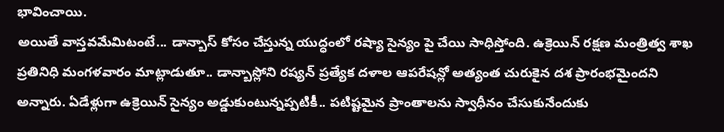భావించాయి.
అయితే వాస్తవమేమిటంటే... డాన్బాస్ కోసం చేస్తున్న యుద్ధంలో రష్యా సైన్యం పై చేయి సాధిస్తోంది. ఉక్రెయిన్ రక్షణ మంత్రిత్వ శాఖ ప్రతినిధి మంగళవారం మాట్లాడుతూ.. డాన్బాస్లోని రష్యన్ ప్రత్యేక దళాల ఆపరేషన్లో అత్యంత చురుకైన దశ ప్రారంభమైందని అన్నారు. ఏడేళ్లుగా ఉక్రెయిన్ సైన్యం అడ్డుకుంటున్నప్పటికీ.. పటిష్టమైన ప్రాంతాలను స్వాధీనం చేసుకునేందుకు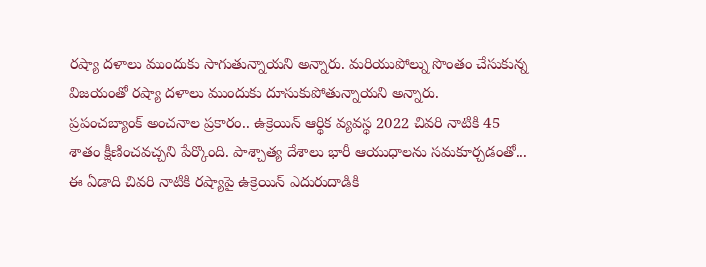రష్యా దళాలు ముందుకు సాగుతున్నాయని అన్నారు. మరియుపోల్ను సొంతం చేసుకున్న విజయంతో రష్యా దళాలు ముందుకు దూసుకుపోతున్నాయని అన్నారు.
ప్రపంచబ్యాంక్ అంచనాల ప్రకారం.. ఉక్రెయిన్ ఆర్థిక వ్యవస్థ 2022 చివరి నాటికి 45 శాతం క్షీణించవచ్చని పేర్కొంది. పాశ్చాత్య దేశాలు భారీ ఆయుధాలను సమకూర్చడంతో... ఈ ఏడాది చివరి నాటికి రష్యాపై ఉక్రెయిన్ ఎదురుదాడికి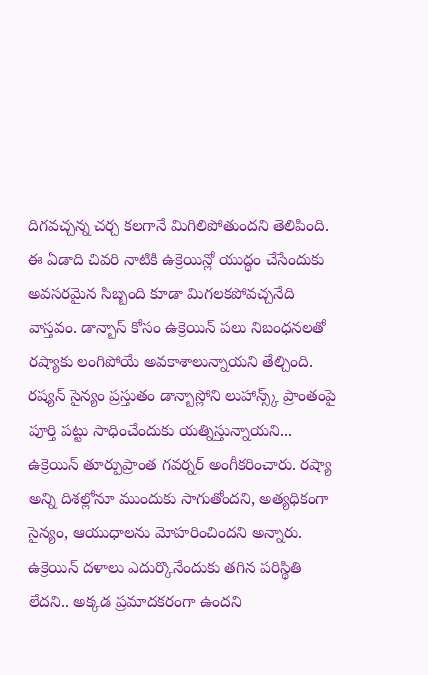దిగవచ్చన్న చర్చ కలగానే మిగిలిపోతుందని తెలిపింది. ఈ ఏడాది చివరి నాటికి ఉక్రెయిన్లో యుద్ధం చేసేందుకు అవసరమైన సిబ్బంది కూడా మిగలకపోవచ్చనేది వాస్తవం. డాన్బాస్ కోసం ఉక్రెయిన్ పలు నిబంధనలతో రష్యాకు లంగిపోయే అవకాశాలున్నాయని తేల్చింది.
రష్యన్ సైన్యం ప్రస్తుతం డాన్బాస్లోని లుహాన్స్క్ ప్రాంతంపై పూర్తి పట్టు సాధించేందుకు యత్నిస్తున్నాయని... ఉక్రెయిన్ తూర్పుప్రాంత గవర్నర్ అంగీకరించారు. రష్యా అన్ని దిశల్లోనూ ముందుకు సాగుతోందని, అత్యధికంగా సైన్యం, ఆయుధాలను మోహరించిందని అన్నారు. ఉక్రెయిన్ దళాలు ఎదుర్కొనేందుకు తగిన పరిస్థితి లేదని.. అక్కడ ప్రమాదకరంగా ఉందని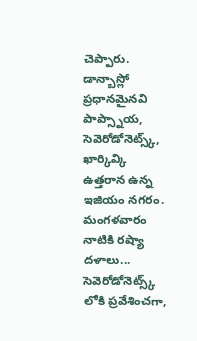చెప్పారు. డాన్బాస్లో ప్రధానమైనవి పాప్స్నాయ, సెవెరోడోనెట్స్క్, ఖార్కివ్కి ఉత్తరాన ఉన్న ఇజియం నగరం. మంగళవారం నాటికి రష్యా దళాలు... సెవెరోడోనెట్స్క్ లోకి ప్రవేశించగా,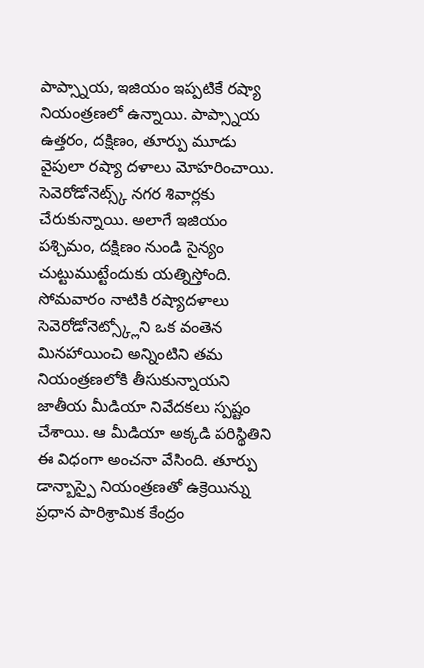పాప్స్నాయ, ఇజియం ఇప్పటికే రష్యా నియంత్రణలో ఉన్నాయి. పాప్స్నాయ ఉత్తరం, దక్షిణం, తూర్పు మూడు వైపులా రష్యా దళాలు మోహరించాయి. సెవెరోడోనెట్స్క్ నగర శివార్లకు చేరుకున్నాయి. అలాగే ఇజియం పశ్చిమం, దక్షిణం నుండి సైన్యం చుట్టుముట్టేందుకు యత్నిస్తోంది.
సోమవారం నాటికి రష్యాదళాలు సెవెరోడోనెట్స్క్లోని ఒక వంతెన మినహాయించి అన్నింటిని తమ నియంత్రణలోకి తీసుకున్నాయని జాతీయ మీడియా నివేదకలు స్పష్టం చేశాయి. ఆ మీడియా అక్కడి పరిస్థితిని ఈ విధంగా అంచనా వేసింది. తూర్పు డాన్బాస్పై నియంత్రణతో ఉక్రెయిన్ను ప్రధాన పారిశ్రామిక కేంద్రం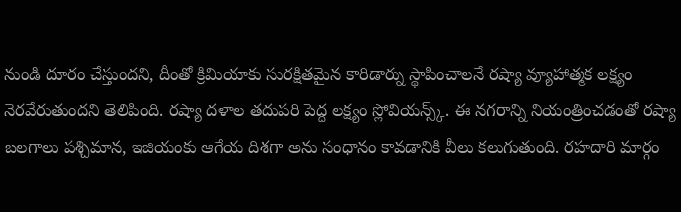నుండి దూరం చేస్తుందని, దీంతో క్రిమియాకు సురక్షితమైన కారిడార్ను స్థాపించాలనే రష్యా వ్యూహాత్మక లక్ష్యం నెరవేరుతుందని తెలిపింది. రష్యా దళాల తదుపరి పెద్ద లక్ష్యం స్లోవియన్స్క్. ఈ నగరాన్ని నియంత్రించడంతో రష్యా బలగాలు పశ్చిమాన, ఇజియంకు ఆగేయ దిశగా అను సంధానం కావడానికి వీలు కలుగుతుంది. రహదారి మార్గం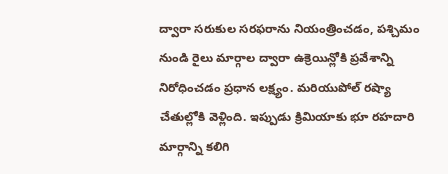ద్వారా సరుకుల సరఫరాను నియంత్రించడం, పశ్చిమం నుండి రైలు మార్గాల ద్వారా ఉక్రెయిన్లోకి ప్రవేశాన్ని నిరోధించడం ప్రధాన లక్ష్యం. మరియుపోల్ రష్యా చేతుల్లోకి వెళ్లింది. ఇప్పుడు క్రిమియాకు భూ రహదారి మార్గాన్ని కలిగి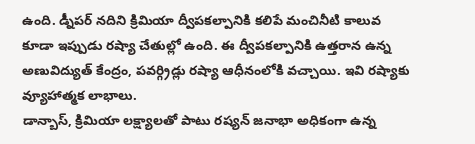ఉంది. డ్నీపర్ నదిని క్రిమియా ద్వీపకల్పానికి కలిపే మంచినీటి కాలువ కూడా ఇప్పుడు రష్యా చేతుల్లో ఉంది. ఈ ద్వీపకల్పానికి ఉత్తరాన ఉన్న అణువిద్యుత్ కేంద్రం, పవర్గ్రిడ్లు రష్యా ఆధీనంలోకి వచ్చాయి. ఇవి రష్యాకు వ్యూహాత్మక లాభాలు.
డాన్బాస్, క్రిమియా లక్ష్యాలతో పాటు రష్యన్ జనాభా అధికంగా ఉన్న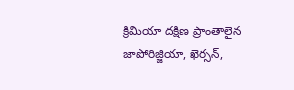క్రిమియా దక్షిణ ప్రాంతాలైన జాపోరిజ్జియా, ఖెర్సన్,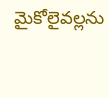మైకోలైవల్లను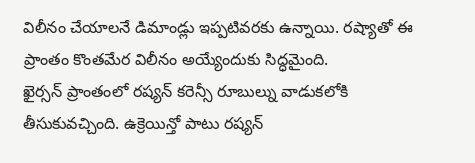విలీనం చేయాలనే డిమాండ్లు ఇప్పటివరకు ఉన్నాయి. రష్యాతో ఈ ప్రాంతం కొంతమేర విలీనం అయ్యేందుకు సిద్ధమైంది.
ఖైర్సన్ ప్రాంతంలో రష్యన్ కరెన్సీ రూబుల్ను వాడుకలోకి తీసుకువచ్చింది. ఉక్రెయిన్తో పాటు రష్యన్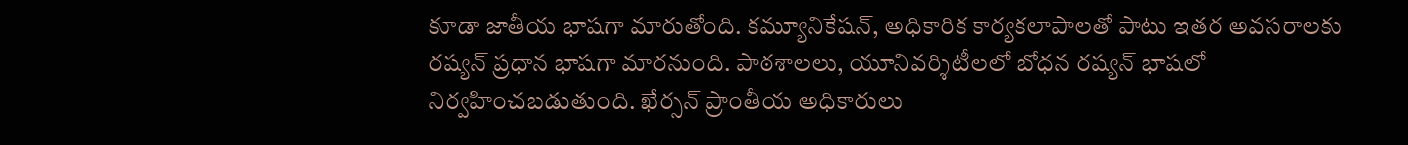కూడా జాతీయ భాషగా మారుతోంది. కమ్యూనికేషన్, అధికారిక కార్యకలాపాలతో పాటు ఇతర అవసరాలకు రష్యన్ ప్రధాన భాషగా మారనుంది. పాఠశాలలు, యూనివర్శిటీలలో బోధన రష్యన్ భాషలో నిర్వహించబడుతుంది. ఖేర్సన్ ప్రాంతీయ అధికారులు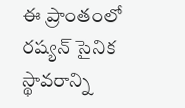ఈ ప్రాంతంలో రష్యన్ సైనిక స్థావరాన్ని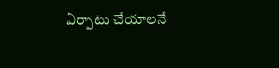ఏర్పాటు చేయాలనే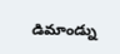డిమాండ్ను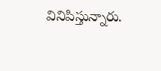వినిపిస్తున్నారు.